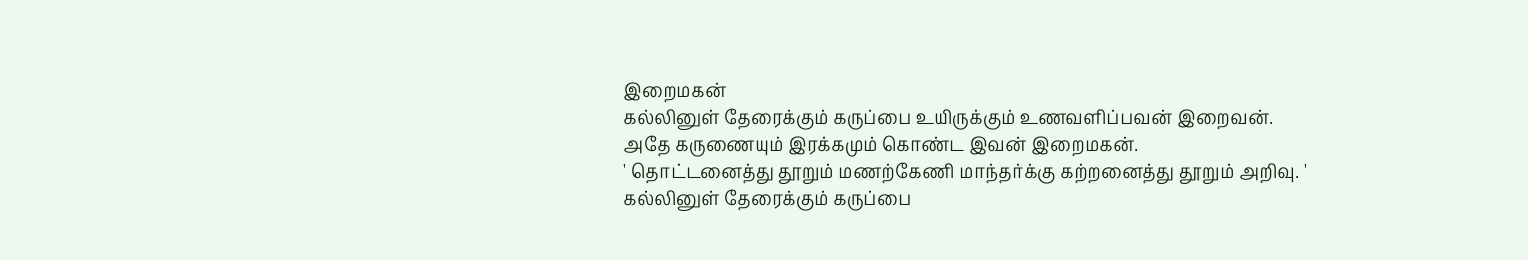இறைமகன்
கல்லினுள் தேரைக்கும் கருப்பை உயிருக்கும் உணவளிப்பவன் இறைவன்.
அதே கருணையும் இரக்கமும் கொண்ட இவன் இறைமகன்.
' தொட்டனைத்து தூறும் மணற்கேணி மாந்தர்க்கு கற்றனைத்து தூறும் அறிவு. '
கல்லினுள் தேரைக்கும் கருப்பை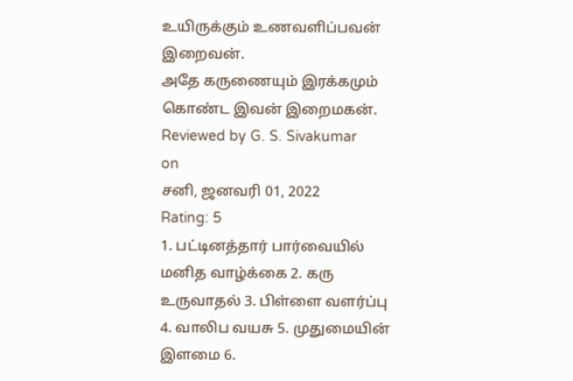உயிருக்கும் உணவளிப்பவன் இறைவன்.
அதே கருணையும் இரக்கமும் கொண்ட இவன் இறைமகன்.
Reviewed by G. S. Sivakumar
on
சனி, ஜனவரி 01, 2022
Rating: 5
1. பட்டினத்தார் பார்வையில் மனித வாழ்க்கை 2. கரு உருவாதல் 3. பிள்ளை வளர்ப்பு 4. வாலிப வயசு 5. முதுமையின் இளமை 6.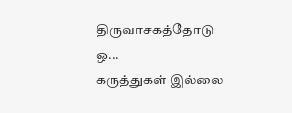திருவாசகத்தோடு ஒ...
கருத்துகள் இல்லை